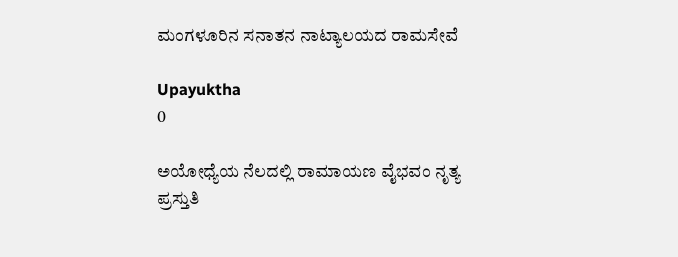ಮಂಗಳೂರಿನ ಸನಾತನ ನಾಟ್ಯಾಲಯದ ರಾಮಸೇವೆ

Upayuktha
0

ಅಯೋಧ್ಯೆಯ ನೆಲದಲ್ಲಿ ರಾಮಾಯಣ ವೈಭವಂ ನೃತ್ಯ ಪ್ರಸ್ತುತಿ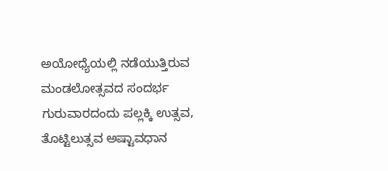ಅಯೋಧ್ಯೆಯಲ್ಲಿ ನಡೆಯುತ್ತಿರುವ ಮಂಡಲೋತ್ಸವದ ಸಂದರ್ಭ ಗುರುವಾರದಂದು ಪಲ್ಲಕ್ಕಿ ಉತ್ಸವ, ತೊಟ್ಟಿಲುತ್ಸವ ಅಷ್ಟಾವಧಾನ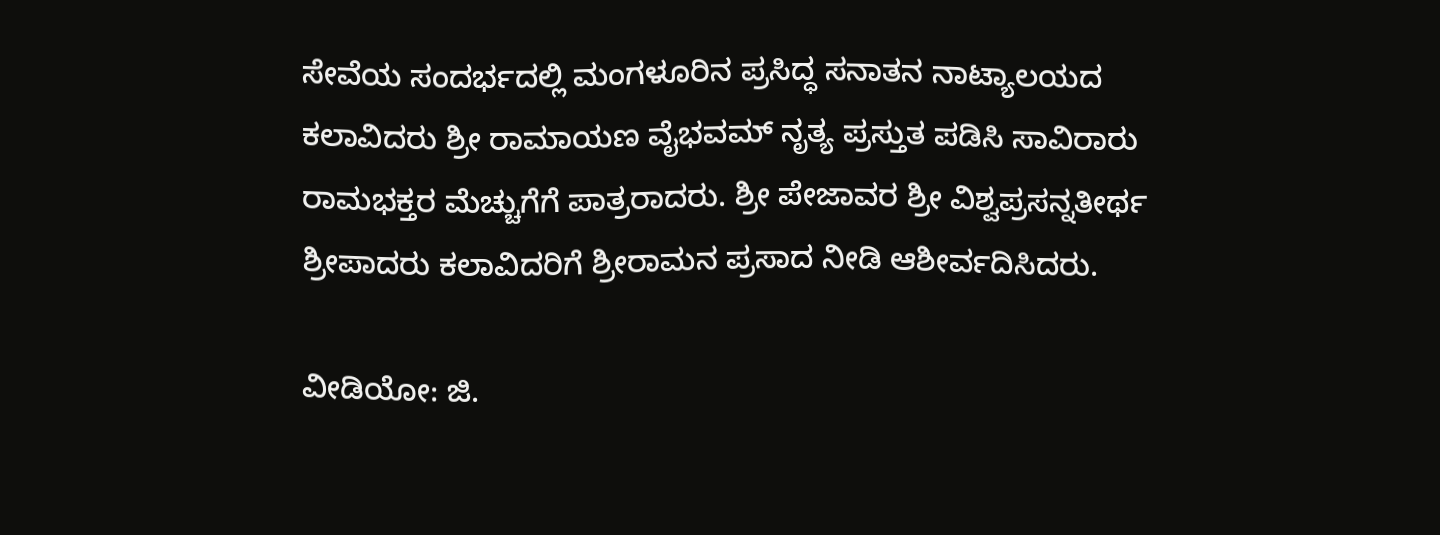ಸೇವೆಯ ಸಂದರ್ಭದಲ್ಲಿ ಮಂಗಳೂರಿನ ಪ್ರಸಿದ್ಧ ಸನಾತನ ನಾಟ್ಯಾಲಯದ ಕಲಾವಿದರು ಶ್ರೀ ರಾಮಾಯಣ ವೈಭವಮ್ ನೃತ್ಯ ಪ್ರಸ್ತುತ ಪಡಿಸಿ ಸಾವಿರಾರು ರಾಮಭಕ್ತರ ಮೆಚ್ಚುಗೆಗೆ ಪಾತ್ರರಾದರು. ಶ್ರೀ ಪೇಜಾವರ ಶ್ರೀ ವಿಶ್ವಪ್ರಸನ್ನತೀರ್ಥ ಶ್ರೀಪಾದರು ಕಲಾವಿದರಿಗೆ ಶ್ರೀರಾಮನ ಪ್ರಸಾದ ನೀಡಿ ಆಶೀರ್ವದಿಸಿದರು.

ವೀಡಿಯೋ: ಜಿ.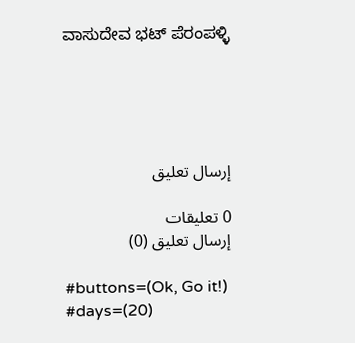ವಾಸುದೇವ ಭಟ್ ಪೆರಂಪಳ್ಳಿ





إرسال تعليق

0 تعليقات
إرسال تعليق (0)

#buttons=(Ok, Go it!) #days=(20)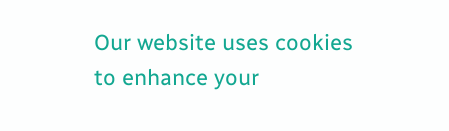Our website uses cookies to enhance your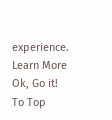experience. Learn More
Ok, Go it!
To Top